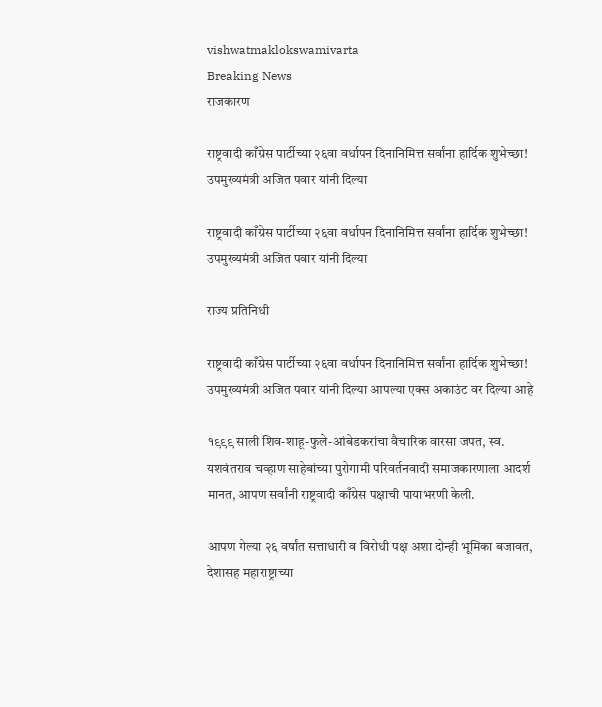vishwatmaklokswamivarta
Breaking News
राजकारण

राष्ट्रवादी काँग्रेस पार्टीच्या २६वा वर्धापन दिनानिमित्त सर्वांना हार्दिक शुभेच्छा! उपमुख्यमंत्री अजित पवार यांनी दिल्या

राष्ट्रवादी काँग्रेस पार्टीच्या २६वा वर्धापन दिनानिमित्त सर्वांना हार्दिक शुभेच्छा! उपमुख्यमंत्री अजित पवार यांनी दिल्या

राज्य प्रतिनिधी

राष्ट्रवादी काँग्रेस पार्टीच्या २६वा वर्धापन दिनानिमित्त सर्वांना हार्दिक शुभेच्छा! उपमुख्यमंत्री अजित पवार यांनी दिल्या आपल्या एक्स अकाउंट वर दिल्या आहे

१९९९ साली शिव-शाहू-फुले-आंबेडकरांचा वैचारिक वारसा जपत, स्व. यशवंतराव चव्हाण साहेबांच्या पुरोगामी परिवर्तनवादी समाजकारणाला आदर्श मानत, आपण सर्वांनी राष्ट्रवादी काँग्रेस पक्षाची पायाभरणी केली.

आपण गेल्या २६ वर्षांत सत्ताधारी व विरोधी पक्ष अशा दोन्ही भूमिका बजावत, देशासह महाराष्ट्राच्या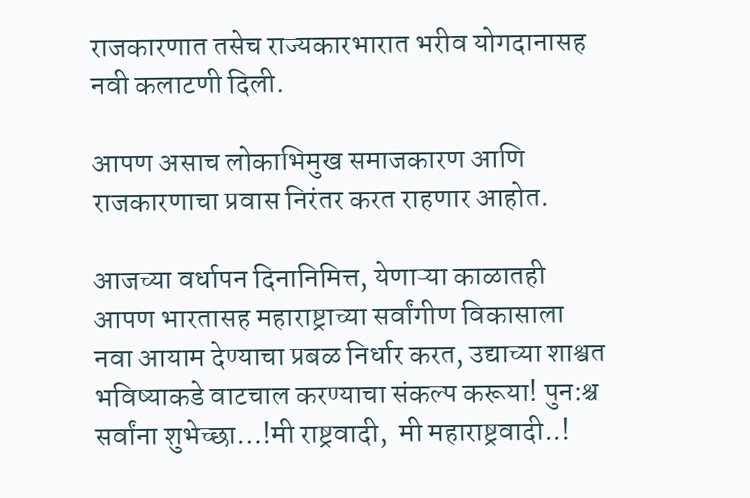राजकारणात तसेच राज्यकारभारात भरीव योगदानासह नवी कलाटणी दिली.

आपण असाच लोकाभिमुख समाजकारण आणि राजकारणाचा प्रवास निरंतर करत राहणार आहोत.

आजच्या वर्धापन दिनानिमित्त, येणाऱ्या काळातही आपण भारतासह महाराष्ट्राच्या सर्वांगीण विकासाला नवा आयाम देण्याचा प्रबळ निर्धार करत, उद्याच्या शाश्वत भविष्याकडे वाटचाल करण्याचा संकल्प करूया! पुन:श्च सर्वांना शुभेच्छा…!मी राष्ट्रवादी,  मी महाराष्ट्रवादी..!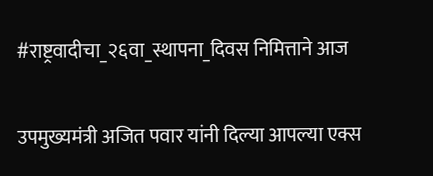#राष्ट्रवादीचा_२६वा_स्थापना_दिवस निमित्ताने आज

उपमुख्यमंत्री अजित पवार यांनी दिल्या आपल्या एक्स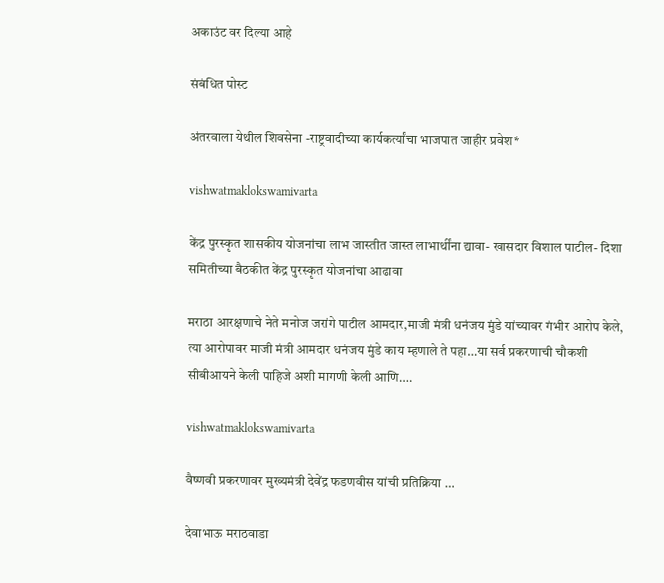अकाउंट वर दिल्या आहे

संबंधित पोस्ट

अंतरवाला येथील शिवसेना -राष्ट्रवादीच्या कार्यकर्त्यांचा भाजपात जाहीर प्रवेश*

vishwatmaklokswamivarta

केंद्र पुरस्कृत शासकीय योजनांचा लाभ जास्तीत जास्त लाभार्थींना द्यावा- खासदार विशाल पाटील- दिशा समितीच्या बैठकीत केंद्र पुरस्कृत योजनांचा आढावा

मराठा आरक्षणाचे नेते मनोज जरांगे पाटील आमदार,माजी मंत्री धनंजय मुंडे यांच्यावर गंभीर आरोप केले, त्या आरोपावर माजी मंत्री आमदार धनंजय मुंडे काय म्हणाले ते पहा…या सर्व प्रकरणाची चौकशी सीबीआयने केली पाहिजे अशी मागणी केली आणि….

vishwatmaklokswamivarta

वैष्णवी प्रकरणावर मुख्यमंत्री देवेंद्र फडणवीस यांची प्रतिक्रिया …

देवाभाऊ मराठवाडा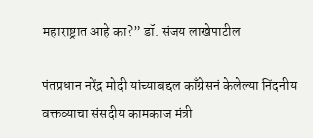महाराष्ट्रात आहे का?” डॉ. संजय लाखेपाटील

पंतप्रधान नरेंद्र मोदी यांच्याबद्दल काँग्रेसनं केलेल्या निंदनीय वक्तव्याचा संसदीय कामकाज मंत्री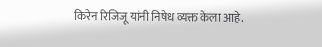किरेन रिजिजू यांनी निषेध व्यक्त केला आहे.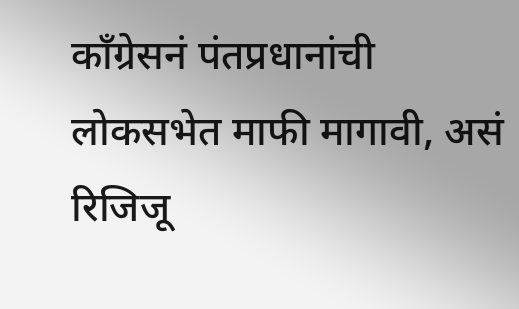काँग्रेसनं पंतप्रधानांची लोकसभेत माफी मागावी, असं रिजिजू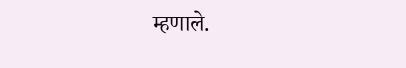म्हणाले.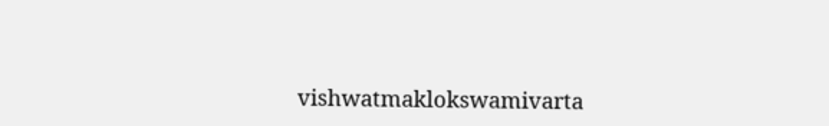vishwatmaklokswamivarta